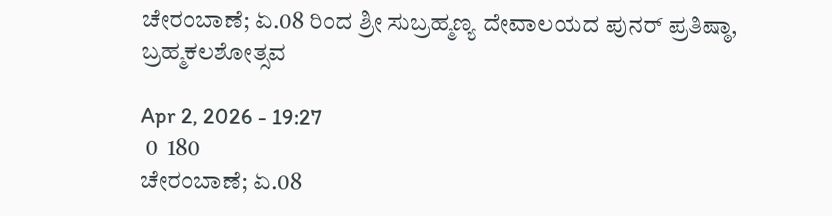ಚೇರಂಬಾಣೆ; ಏ.08 ರಿಂದ ಶ್ರೀ ಸುಬ್ರಹ್ಮಣ್ಯ ದೇವಾಲಯದ ಪುನರ್ ಪ್ರತಿಷ್ಠಾ, ಬ್ರಹ್ಮಕಲಶೋತ್ಸವ

Apr 2, 2026 - 19:27
 0  180
ಚೇರಂಬಾಣೆ; ಏ.08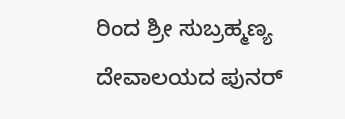ರಿಂದ ಶ್ರೀ ಸುಬ್ರಹ್ಮಣ್ಯ ದೇವಾಲಯದ ಪುನರ್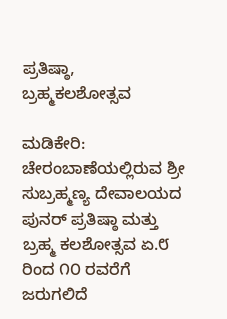ಪ್ರತಿಷ್ಠಾ, ಬ್ರಹ್ಮಕಲಶೋತ್ಸವ

ಮಡಿಕೇರಿ: ಚೇರಂಬಾಣೆಯಲ್ಲಿರುವ ಶ್ರೀ ಸುಬ್ರಹ್ಮಣ್ಯ ದೇವಾಲಯದ ಪುನರ್ ಪ್ರತಿಷ್ಠಾ ಮತ್ತು ಬ್ರಹ್ಮ ಕಲಶೋತ್ಸವ ಏ.೮ ರಿಂದ ೧೦ ರವರೆಗೆ ಜರುಗಲಿದೆ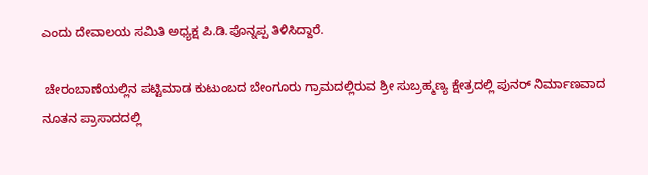ಎಂದು ದೇವಾಲಯ ಸಮಿತಿ ಅಧ್ಯಕ್ಷ ಪಿ.ಡಿ.ಪೊನ್ನಪ್ಪ ತಿಳಿಸಿದ್ದಾರೆ.

 ಚೇರಂಬಾಣೆಯಲ್ಲಿನ ಪಟ್ಟಿಮಾಡ ಕುಟುಂಬದ ಬೇಂಗೂರು ಗ್ರಾಮದಲ್ಲಿರುವ ಶ್ರೀ ಸುಬ್ರಹ್ಮಣ್ಯ ಕ್ಷೇತ್ರದಲ್ಲಿ ಪುನರ್ ನಿರ್ಮಾಣವಾದ ನೂತನ ಪ್ರಾಸಾದದಲ್ಲಿ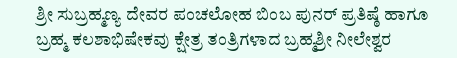ಶ್ರೀ ಸುಬ್ರಹ್ಮಣ್ಯ ದೇವರ ಪಂಚಲೋಹ ಬಿಂಬ ಪುನರ್ ಪ್ರತಿಷ್ಠೆ ಹಾಗೂ ಬ್ರಹ್ಮ ಕಲಶಾಭಿಷೇಕವು ಕ್ಷೇತ್ರ ತಂತ್ರಿಗಳಾದ ಬ್ರಹ್ಮಶ್ರೀ ನೀಲೇಶ್ವರ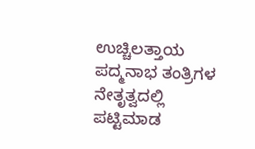ಉಚ್ಚಿಲತ್ತಾಯ ಪದ್ಮನಾಭ ತಂತ್ರಿಗಳ ನೇತೃತ್ವದಲ್ಲಿ ಪಟ್ಟಿಮಾಡ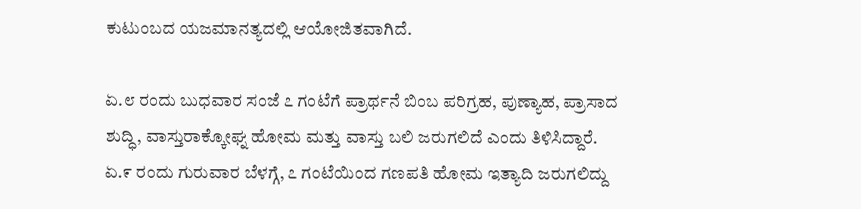ಕುಟುಂಬದ ಯಜಮಾನತ್ಯದಲ್ಲಿ ಆಯೋಜಿತವಾಗಿದೆ.

ಏ.೮ ರಂದು ಬುಧವಾರ ಸಂಜೆ ೭ ಗಂಟೆಗೆ ಪ್ರಾರ್ಥನೆ ಬಿಂಬ ಪರಿಗ್ರಹ, ಪುಣ್ಯಾಹ, ಪ್ರಾಸಾದ ಶುದ್ಧಿ, ವಾಸ್ತುರಾಕ್ಕೋಘ್ನ ಹೋಮ ಮತ್ತು ವಾಸ್ತು ಬಲಿ ಜರುಗಲಿದೆ ಎಂದು ತಿಳಿಸಿದ್ದಾರೆ. ಏ.೯ ರಂದು ಗುರುವಾರ ಬೆಳಗ್ಗೆ, ೭ ಗಂಟೆಯಿಂದ ಗಣಪತಿ ಹೋಮ ಇತ್ಯಾದಿ ಜರುಗಲಿದ್ದು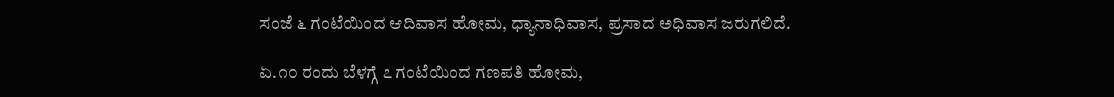ಸಂಜೆ ೬ ಗಂಟೆಯಿಂದ ಆದಿವಾಸ ಹೋಮ, ಧ್ಯಾನಾಧಿವಾಸ, ಪ್ರಸಾದ ಅಧಿವಾಸ ಜರುಗಲಿದೆ.

ಏ.೧೦ ರಂದು ಬೆಳಗ್ಗೆ ೭ ಗಂಟೆಯಿಂದ ಗಣಪತಿ ಹೋಮ,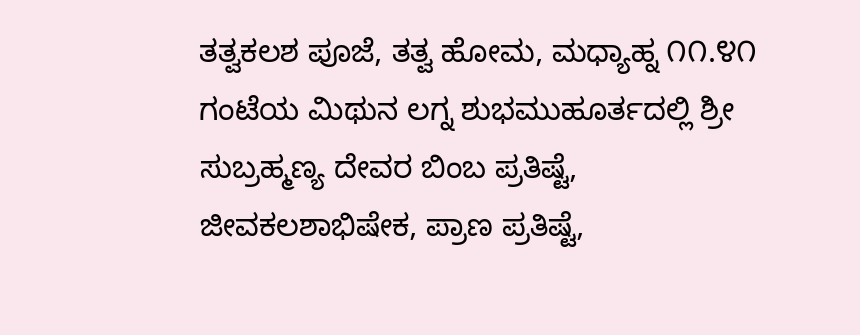ತತ್ವಕಲಶ ಪೂಜೆ, ತತ್ವ ಹೋಮ, ಮಧ್ಯಾಹ್ನ ೧೧.೪೧ ಗಂಟೆಯ ಮಿಥುನ ಲಗ್ನ ಶುಭಮುಹೂರ್ತದಲ್ಲಿ ಶ್ರೀ ಸುಬ್ರಹ್ಮಣ್ಯ ದೇವರ ಬಿಂಬ ಪ್ರತಿಷ್ಟೆ, ಜೀವಕಲಶಾಭಿಷೇಕ, ಪ್ರಾಣ ಪ್ರತಿಷ್ಟೆ,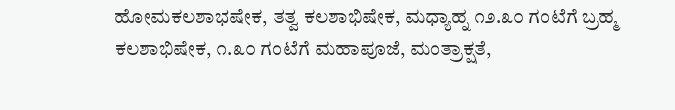ಹೋಮಕಲಶಾಭಷೇಕ, ತತ್ವ ಕಲಶಾಭಿಷೇಕ, ಮಧ್ಯಾಹ್ನ ೧೨.೩೦ ಗಂಟೆಗೆ ಬ್ರಹ್ಮ ಕಲಶಾಭಿಷೇಕ, ೧.೩೦ ಗಂಟೆಗೆ ಮಹಾಪೂಜೆ, ಮಂತ್ರಾಕ್ಷತೆ,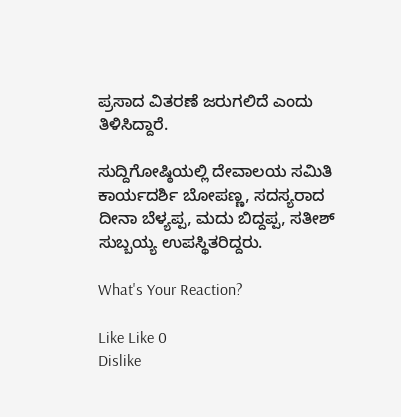ಪ್ರಸಾದ ವಿತರಣೆ ಜರುಗಲಿದೆ ಎಂದು ತಿಳಿಸಿದ್ದಾರೆ.

ಸುದ್ದಿಗೋಷ್ಠಿಯಲ್ಲಿ ದೇವಾಲಯ ಸಮಿತಿ ಕಾರ್ಯದರ್ಶಿ ಬೋಪಣ್ಣ, ಸದಸ್ಯರಾದ ದೀನಾ ಬೆಳ್ಯಪ್ಪ, ಮದು ಬಿದ್ದಪ್ಪ, ಸತೀಶ್ ಸುಬ್ಬಯ್ಯ ಉಪಸ್ಥಿತರಿದ್ದರು.

What's Your Reaction?

Like Like 0
Dislike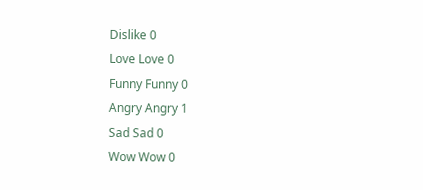Dislike 0
Love Love 0
Funny Funny 0
Angry Angry 1
Sad Sad 0
Wow Wow 0